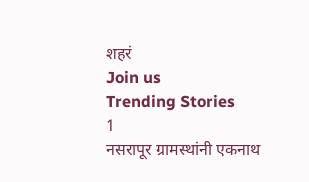शहरं
Join us
Trending Stories
1
नसरापूर ग्रामस्थांनी एकनाथ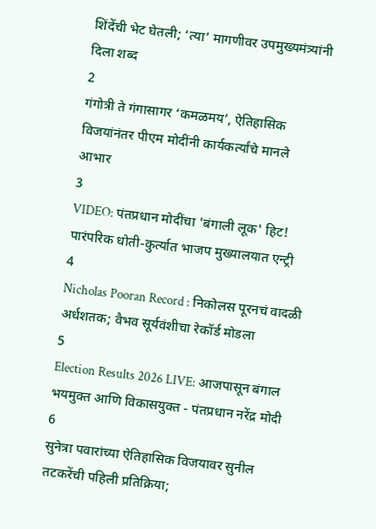शिंदेंची भेट घेतली; ‘त्या’ मागणीवर उपमुख्यमंत्र्यांनी दिला शब्द
2
गंगोत्री ते गंगासागर ‘कमळमय’, ऐतिहासिक विजयांनंतर पीएम मोदींनी कार्यकर्त्यांचे मानले आभार
3
VIDEO: पंतप्रधान मोदींचा 'बंगाली लूक' हिट! पारंपरिक धोती-कुर्त्यात भाजप मुख्यालयात एन्ट्री
4
Nicholas Pooran Record : निकोलस पूरनचं वादळी अर्धशतक; वैभव सूर्यवंशीचा रेकॉर्ड मोडला
5
Election Results 2026 LIVE: आजपासून बंगाल भयमुक्त आणि विकासयुक्त - पंतप्रधान नरेंद्र मोदी
6
सुनेत्रा पवारांच्या ऐतिहासिक विजयावर सुनील तटकरेंची पहिली प्रतिक्रिया;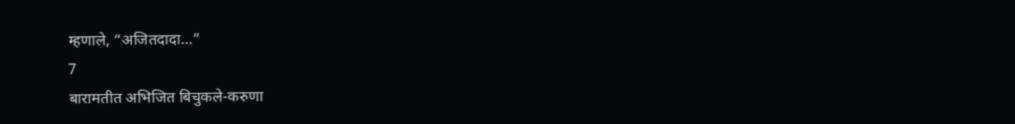म्हणाले, “अजितदादा…”
7
बारामतीत अभिजित बिचुकले-करुणा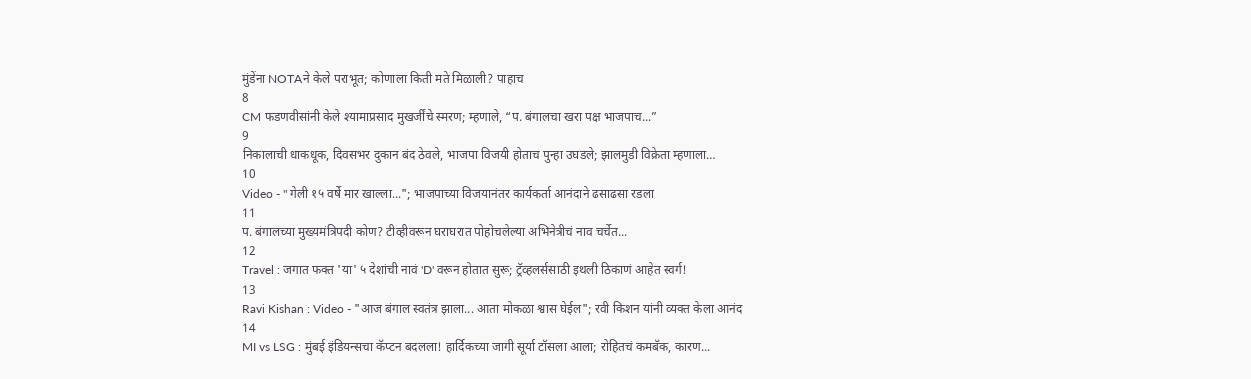मुंडेंना NOTAने केले पराभूत; कोणाला किती मते मिळाली? पाहाच
8
CM फडणवीसांनी केले श्यामाप्रसाद मुखर्जींचे स्मरण; म्हणाले, “प. बंगालचा खरा पक्ष भाजपाच...”
9
निकालाची धाकधूक, दिवसभर दुकान बंद ठेवले, भाजपा विजयी होताच पुन्हा उघडले; झालमुडी विक्रेता म्हणाला…
10
Video - " गेली १५ वर्षे मार खाल्ला..."; भाजपाच्या विजयानंतर कार्यकर्ता आनंदाने ढसाढसा रडला
11
प. बंगालच्या मुख्यमंत्रिपदी कोण? टीव्हीवरून घराघरात पोहोचलेल्या अभिनेत्रीचं नाव चर्चेत...
12
Travel : जगात फक्त 'या' ५ देशांची नावं 'D' वरून होतात सुरू; ट्रॅव्हलर्ससाठी इथली ठिकाणं आहेत स्वर्ग!
13
Ravi Kishan : Video - "आज बंगाल स्वतंत्र झाला... आता मोकळा श्वास घेईल"; रवी किशन यांनी व्यक्त केला आनंद
14
MI vs LSG : मुंबई इंडियन्सचा कॅप्टन बदलला! हार्दिकच्या जागी सूर्या टॉसला आला; रोहितचं कमबॅक, कारण...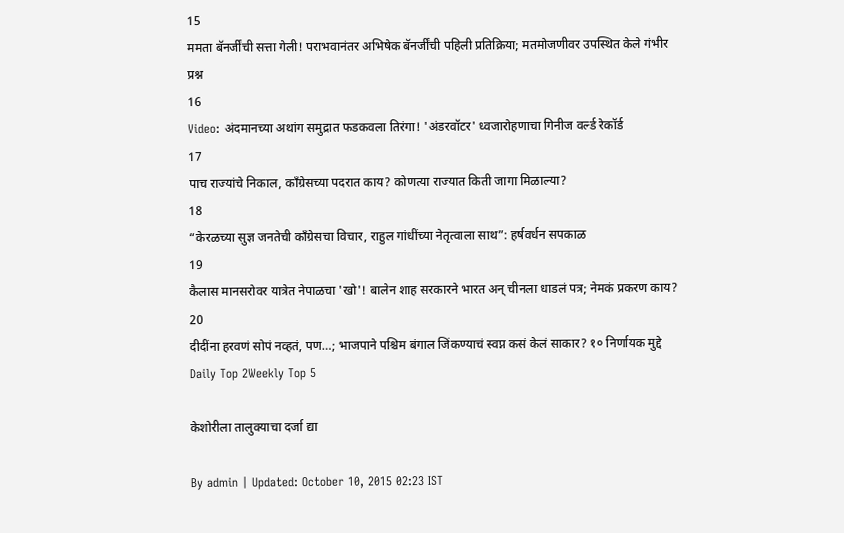15
ममता बॅनर्जींची सत्ता गेली! पराभवानंतर अभिषेक बॅनर्जींची पहिली प्रतिक्रिया; मतमोजणीवर उपस्थित केले गंभीर प्रश्न
16
Video: अंदमानच्या अथांग समुद्रात फडकवला तिरंगा! 'अंडरवॉटर' ध्वजारोहणाचा गिनीज वर्ल्ड रेकॉर्ड
17
पाच राज्यांचे निकाल, काँग्रेसच्या पदरात काय? कोणत्या राज्यात किती जागा मिळाल्या?
18
“केरळच्या सुज्ञ जनतेची काँग्रेसचा विचार, राहुल गांधींच्या नेतृत्वाला साथ”: हर्षवर्धन सपकाळ
19
कैलास मानसरोवर यात्रेत नेपाळचा 'खो'! बालेन शाह सरकारने भारत अन् चीनला धाडलं पत्र; नेमकं प्रकरण काय?
20
दीदींना हरवणं सोपं नव्हतं, पण…; भाजपाने पश्चिम बंगाल जिंकण्याचं स्वप्न कसं केलं साकार? १० निर्णायक मुद्दे
Daily Top 2Weekly Top 5

केशोरीला तालुक्याचा दर्जा द्या

By admin | Updated: October 10, 2015 02:23 IST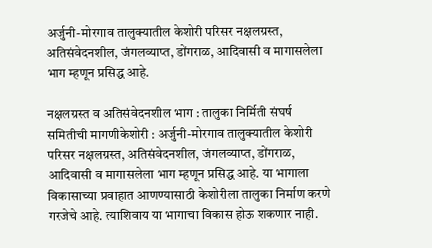अर्जुनी-मोरगाव तालुक्यातील केशोरी परिसर नक्षलग्रस्त, अतिसंवेदनशील, जंगलव्याप्त, डोंगराळ, आदिवासी व मागासलेला भाग म्हणून प्रसिद्ध आहे.

नक्षलग्रस्त व अतिसंवेदनशील भाग : तालुका निर्मिती संघर्ष समितीची मागणीकेशोरी : अर्जुनी-मोरगाव तालुक्यातील केशोरी परिसर नक्षलग्रस्त, अतिसंवेदनशील, जंगलव्याप्त, डोंगराळ, आदिवासी व मागासलेला भाग म्हणून प्रसिद्ध आहे. या भागाला विकासाच्या प्रवाहात आणण्यासाठी केशोरीला तालुका निर्माण करणे गरजेचे आहे. त्याशिवाय या भागाचा विकास होऊ शकणार नाही.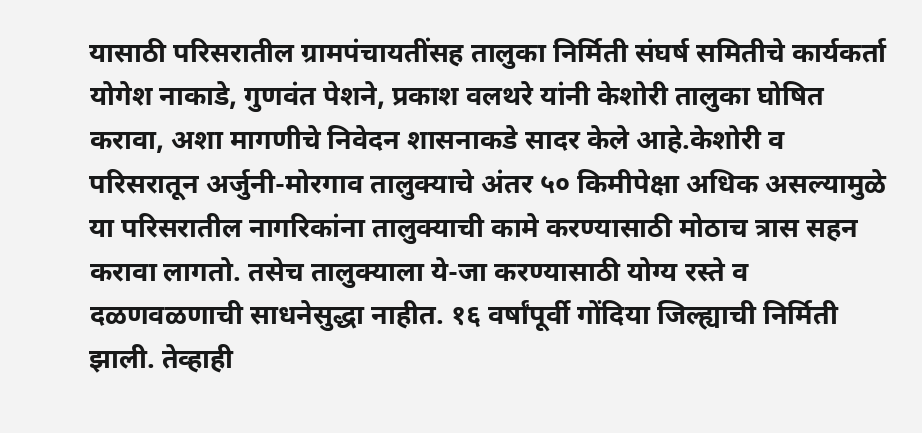यासाठी परिसरातील ग्रामपंचायतींसह तालुका निर्मिती संघर्ष समितीचे कार्यकर्ता योगेश नाकाडे, गुणवंत पेशने, प्रकाश वलथरे यांनी केशोरी तालुका घोषित करावा, अशा मागणीचे निवेदन शासनाकडे सादर केले आहे.केशोरी व परिसरातून अर्जुनी-मोरगाव तालुक्याचे अंतर ५० किमीपेक्षा अधिक असल्यामुळे या परिसरातील नागरिकांना तालुक्याची कामे करण्यासाठी मोठाच त्रास सहन करावा लागतो. तसेच तालुक्याला ये-जा करण्यासाठी योग्य रस्ते व दळणवळणाची साधनेसुद्धा नाहीत. १६ वर्षांपूर्वी गोंदिया जिल्ह्याची निर्मिती झाली. तेव्हाही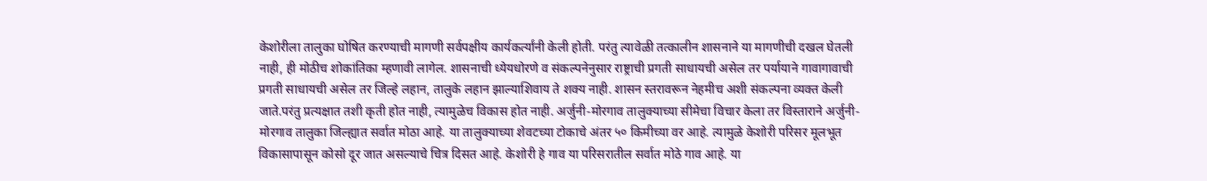केशोरीला तालुका घोषित करण्याची मागणी सर्वपक्षीय कार्यकर्त्यांनी केली होती. परंतु त्यावेळी तत्कालीन शासनाने या मागणीची दखल घेतली नाही, ही मोठीच शोकांतिका म्हणावी लागेल. शासनाची ध्येयधोरणे व संकल्पनेनुसार राष्ट्राची प्रगती साधायची असेल तर पर्यायाने गावागावाची प्रगती साधायची असेल तर जिल्हे लहान, तालुके लहान झाल्याशिवाय ते शक्य नाही. शासन स्तरावरून नेहमीच अशी संकल्पना व्यक्त केली जाते.परंतु प्रत्यक्षात तशी कृती होत नाही, त्यामुळेच विकास होत नाही. अर्जुनी-मोरगाव तालुक्याच्या सीमेचा विचार केला तर विस्ताराने अर्जुनी-मोरगाव तालुका जिल्ह्यात सर्वात मोठा आहे. या तालुक्याच्या शेवटच्या टोकाचे अंतर ५० किमीच्या वर आहे. त्यामुळे केशोरी परिसर मूलभूत विकासापासून कोसो दूर जात असल्याचे चित्र दिसत आहे. केशोरी हे गाव या परिसरातील सर्वात मोठे गाव आहे. या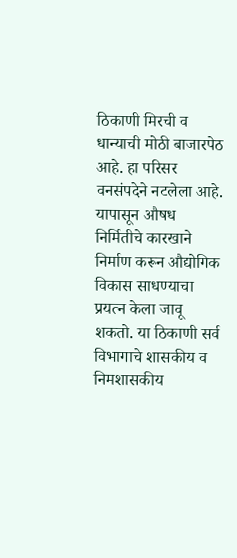ठिकाणी मिरची व धान्याची मोठी बाजारपेठ आहे. हा परिसर वनसंपदेने नटलेला आहे. यापासून औषध निर्मितीचे कारखाने निर्माण करून औद्योगिक विकास साधण्याचा प्रयत्न केला जावू शकतो. या ठिकाणी सर्व विभागाचे शासकीय व निमशासकीय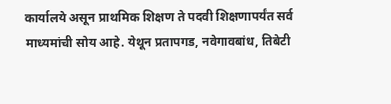कार्यालये असून प्राथमिक शिक्षण ते पदवी शिक्षणापर्यंत सर्व माध्यमांची सोय आहे. येथून प्रतापगड, नवेगावबांध, तिबेटी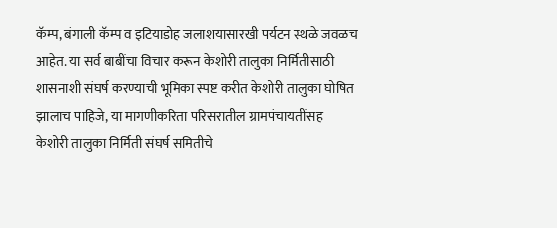कॅम्प, बंगाली कॅम्प व इटियाडोह जलाशयासारखी पर्यटन स्थळे जवळच आहेत. या सर्व बाबींचा विचार करून केशोरी तालुका निर्मितीसाठी शासनाशी संघर्ष करण्याची भूमिका स्पष्ट करीत केशोरी तालुका घोषित झालाच पाहिजे, या मागणीकरिता परिसरातील ग्रामपंचायतींसह केशोरी तालुका निर्मिती संघर्ष समितीचे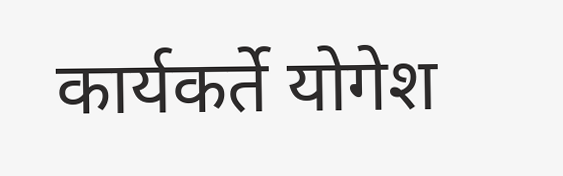कार्यकर्ते योगेश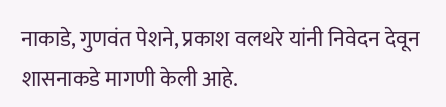नाकाडे, गुणवंत पेशने, प्रकाश वलथरे यांनी निवेदन देवून शासनाकडे मागणी केली आहे.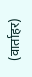(वार्ताहर)